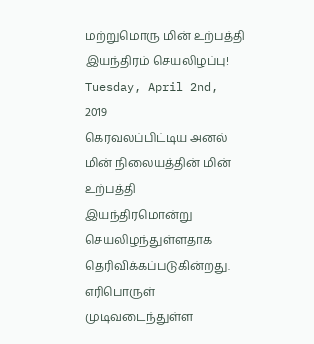மற்றுமொரு மின் உற்பத்தி இயந்திரம் செயலிழப்பு!
Tuesday, April 2nd, 2019
கெரவலப்பிட்டிய அனல் மின் நிலையத்தின் மின் உற்பத்தி இயந்திரமொன்று செயலிழந்துள்ளதாக தெரிவிக்கப்படுகின்றது.
எரிபொருள் முடிவடைந்துள்ள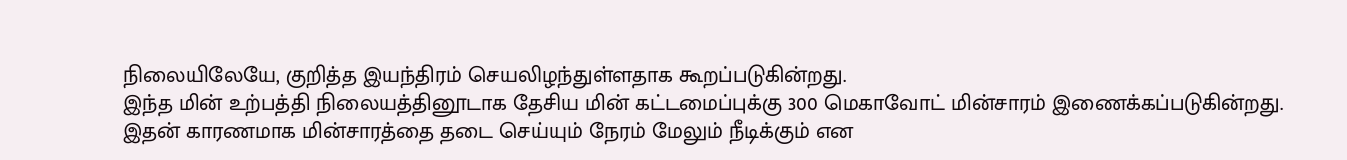நிலையிலேயே, குறித்த இயந்திரம் செயலிழந்துள்ளதாக கூறப்படுகின்றது.
இந்த மின் உற்பத்தி நிலையத்தினூடாக தேசிய மின் கட்டமைப்புக்கு 300 மெகாவோட் மின்சாரம் இணைக்கப்படுகின்றது.
இதன் காரணமாக மின்சாரத்தை தடை செய்யும் நேரம் மேலும் நீடிக்கும் என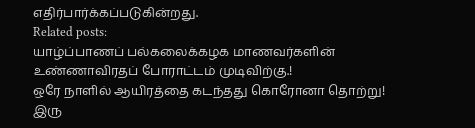எதிர்பார்க்கப்படுகின்றது.
Related posts:
யாழ்ப்பாணப் பல்கலைக்கழக மாணவர்களின் உண்ணாவிரதப் போராட்டம் முடிவிற்கு.!
ஒரே நாளில் ஆயிரத்தை கடந்தது கொரோனா தொற்று!
இரு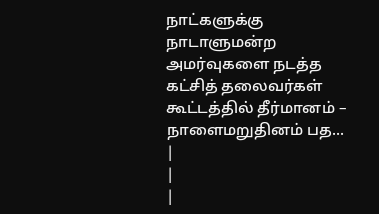நாட்களுக்கு நாடாளுமன்ற அமர்வுகளை நடத்த கட்சித் தலைவர்கள் கூட்டத்தில் தீர்மானம் – நாளைமறுதினம் பத...
|
|
|